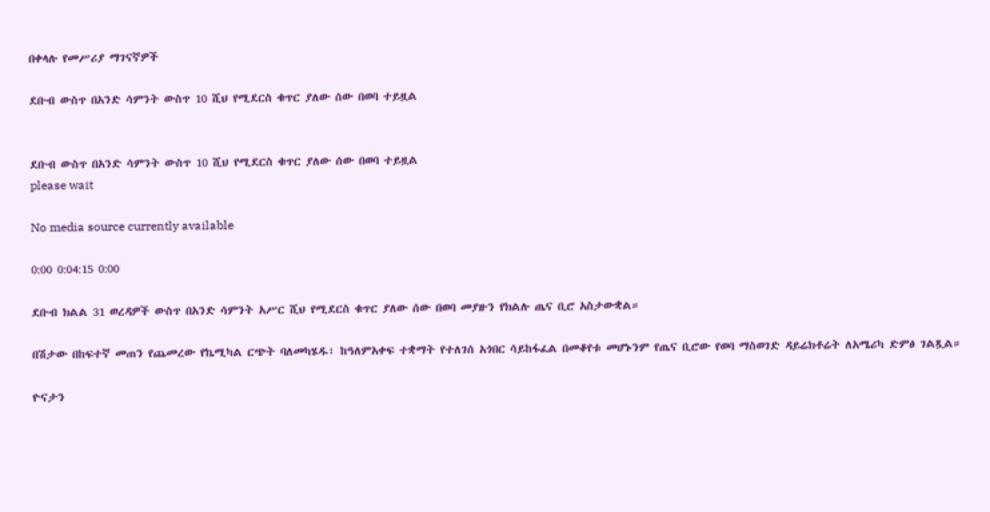በቀላሉ የመሥሪያ ማገናኛዎች

ደቡብ ውስጥ በአንድ ሳምንት ውስጥ 10 ሺህ የሚደርስ ቁጥር ያለው ሰው በወባ ተይዟል


ደቡብ ውስጥ በአንድ ሳምንት ውስጥ 10 ሺህ የሚደርስ ቁጥር ያለው ሰው በወባ ተይዟል
please wait

No media source currently available

0:00 0:04:15 0:00

ደቡብ ክልል 31 ወረዳዎች ውስጥ በአንድ ሳምንት አሥር ሺህ የሚደርስ ቁጥር ያለው ሰው በወባ መያዙን የክልሉ ጤና ቢሮ አስታውቋል።

በሽታው በከፍተኛ መጠን የጨመረው የኬሚካል ርጭት ባለመካሄዱ፣ ከዓለምአቀፍ ተቋማት የተለገሰ አጎበር ሳይከፋፈል በመቆየቱ መሆኑንም የጤና ቢሮው የወባ ማስወገድ ዳይሬክቶሬት ለአሜሪካ ድምፅ ገልጿል።

ዮናታን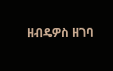ዘብዴዎስ ዘገባ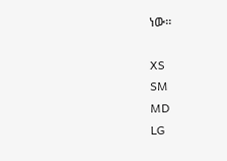ነው።

XS
SM
MD
LG